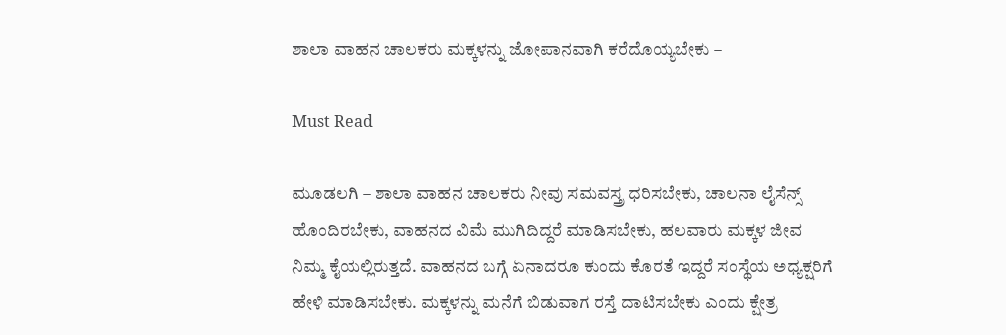ಶಾಲಾ ವಾಹನ ಚಾಲಕರು ಮಕ್ಕಳನ್ನು ಜೋಪಾನವಾಗಿ ಕರೆದೊಯ್ಯಬೇಕು –

Must Read

ಮೂಡಲಗಿ – ಶಾಲಾ ವಾಹನ ಚಾಲಕರು ನೀವು ಸಮವಸ್ತ್ರ ಧರಿಸಬೇಕು, ಚಾಲನಾ ಲೈಸೆನ್ಸ್ ಹೊಂದಿರಬೇಕು, ವಾಹನದ ವಿಮೆ ಮುಗಿದಿದ್ದರೆ ಮಾಡಿಸಬೇಕು, ಹಲವಾರು ಮಕ್ಕಳ ಜೀವ ನಿಮ್ಮ ಕೈಯಲ್ಲಿರುತ್ತದೆ. ವಾಹನದ ಬಗ್ಗೆ ಏನಾದರೂ ಕುಂದು ಕೊರತೆ ಇದ್ದರೆ ಸಂಸ್ಥೆಯ ಅಧ್ಯಕ್ಷರಿಗೆ ಹೇಳಿ ಮಾಡಿಸಬೇಕು. ಮಕ್ಕಳನ್ನು ಮನೆಗೆ ಬಿಡುವಾಗ ರಸ್ತೆ ದಾಟಿಸಬೇಕು ಎಂದು ಕ್ಷೇತ್ರ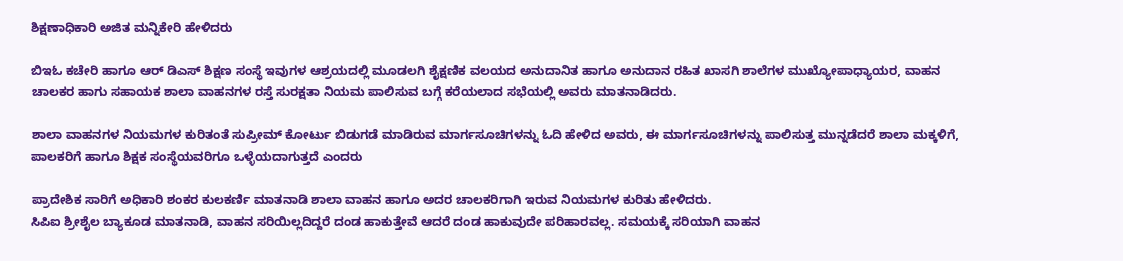ಶಿಕ್ಷಣಾಧಿಕಾರಿ ಅಜಿತ ಮನ್ನಿಕೇರಿ ಹೇಳಿದರು

ಬಿಇಓ ಕಚೇರಿ ಹಾಗೂ ಆರ್ ಡಿಎಸ್ ಶಿಕ್ಷಣ ಸಂಸ್ಥೆ ಇವುಗಳ ಆಶ್ರಯದಲ್ಲಿ ಮೂಡಲಗಿ ಶೈಕ್ಷಣಿಕ ವಲಯದ ಅನುದಾನಿತ ಹಾಗೂ ಅನುದಾನ ರಹಿತ ಖಾಸಗಿ ಶಾಲೆಗಳ ಮುಖ್ಯೋಪಾಧ್ಯಾಯರ, ವಾಹನ ಚಾಲಕರ ಹಾಗು ಸಹಾಯಕ ಶಾಲಾ ವಾಹನಗಳ ರಸ್ತೆ ಸುರಕ್ಷತಾ ನಿಯಮ ಪಾಲಿಸುವ ಬಗ್ಗೆ ಕರೆಯಲಾದ ಸಭೆಯಲ್ಲಿ ಅವರು ಮಾತನಾಡಿದರು.

ಶಾಲಾ ವಾಹನಗಳ ನಿಯಮಗಳ ಕುರಿತಂತೆ ಸುಪ್ರೀಮ್ ಕೋರ್ಟು ಬಿಡುಗಡೆ ಮಾಡಿರುವ ಮಾರ್ಗಸೂಚಿಗಳನ್ನು ಓದಿ ಹೇಳಿದ ಅವರು, ಈ ಮಾರ್ಗಸೂಚಿಗಳನ್ನು ಪಾಲಿಸುತ್ತ ಮುನ್ನಡೆದರೆ ಶಾಲಾ ಮಕ್ಕಳಿಗೆ, ಪಾಲಕರಿಗೆ ಹಾಗೂ ಶಿಕ್ಷಕ ಸಂಸ್ಥೆಯವರಿಗೂ ಒಳ್ಳೆಯದಾಗುತ್ತದೆ ಎಂದರು

ಪ್ರಾದೇಶಿಕ ಸಾರಿಗೆ ಅಧಿಕಾರಿ ಶಂಕರ ಕುಲಕರ್ಣಿ ಮಾತನಾಡಿ ಶಾಲಾ ವಾಹನ ಹಾಗೂ ಅದರ ಚಾಲಕರಿಗಾಗಿ ಇರುವ ನಿಯಮಗಳ ಕುರಿತು ಹೇಳಿದರು.
ಸಿಪಿಐ ಶ್ರೀಶೈಲ ಬ್ಯಾಕೂಡ ಮಾತನಾಡಿ, ವಾಹನ ಸರಿಯಿಲ್ಲದಿದ್ದರೆ ದಂಡ ಹಾಕುತ್ತೇವೆ ಆದರೆ ದಂಡ ಹಾಕುವುದೇ ಪರಿಹಾರವಲ್ಲ. ಸಮಯಕ್ಕೆ ಸರಿಯಾಗಿ ವಾಹನ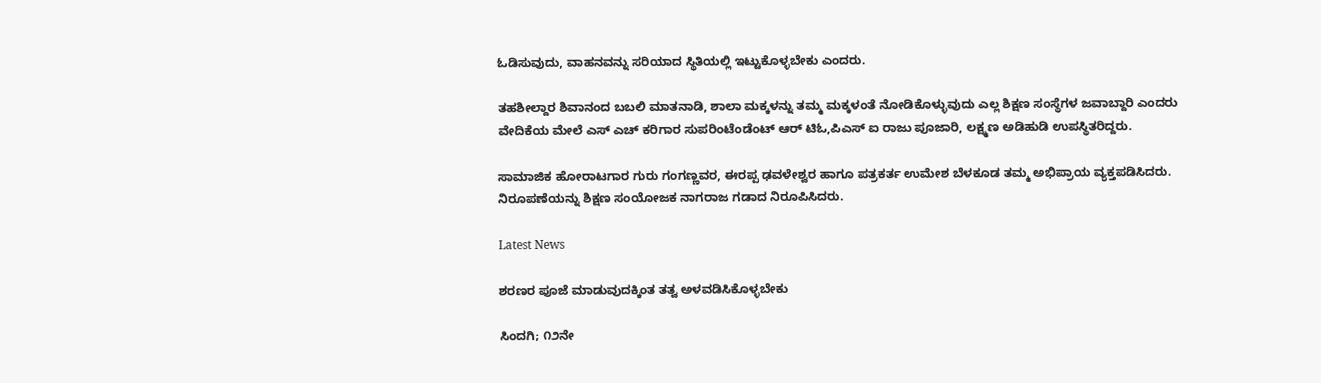ಓಡಿಸುವುದು, ವಾಹನವನ್ನು ಸರಿಯಾದ ಸ್ಥಿತಿಯಲ್ಲಿ ಇಟ್ಟುಕೊಳ್ಳಬೇಕು ಎಂದರು.

ತಹಶೀಲ್ದಾರ ಶಿವಾನಂದ ಬಬಲಿ ಮಾತನಾಡಿ, ಶಾಲಾ ಮಕ್ಕಳನ್ನು ತಮ್ಮ ಮಕ್ಕಳಂತೆ ನೋಡಿಕೊಳ್ಳುವುದು ಎಲ್ಲ ಶಿಕ್ಷಣ ಸಂಸ್ಥೆಗಳ ಜವಾಬ್ದಾರಿ ಎಂದರು
ವೇದಿಕೆಯ ಮೇಲೆ ಎಸ್ ಎಚ್ ಕರಿಗಾರ ಸುಪರಿಂಟೆಂಡೆಂಟ್ ಆರ್ ಟಿಓ,ಪಿಎಸ್ ಐ ರಾಜು ಪೂಜಾರಿ, ಲಕ್ಷ್ಮಣ ಅಡಿಹುಡಿ ಉಪಸ್ಥಿತರಿದ್ದರು.

ಸಾಮಾಜಿಕ ಹೋರಾಟಗಾರ ಗುರು ಗಂಗಣ್ಣವರ, ಈರಪ್ಪ ಢವಳೇಶ್ವರ ಹಾಗೂ ಪತ್ರಕರ್ತ ಉಮೇಶ ಬೆಳಕೂಡ ತಮ್ಮ ಅಭಿಪ್ರಾಯ ವ್ಯಕ್ತಪಡಿಸಿದರು.
ನಿರೂಪಣೆಯನ್ನು ಶಿಕ್ಷಣ ಸಂಯೋಜಕ ನಾಗರಾಜ ಗಡಾದ ನಿರೂಪಿಸಿದರು.

Latest News

ಶರಣರ ಪೂಜೆ ಮಾಡುವುದಕ್ಕಿಂತ ತತ್ವ ಅಳವಡಿಸಿಕೊಳ್ಳಬೇಕು

ಸಿಂದಗಿ; ೧೨ನೇ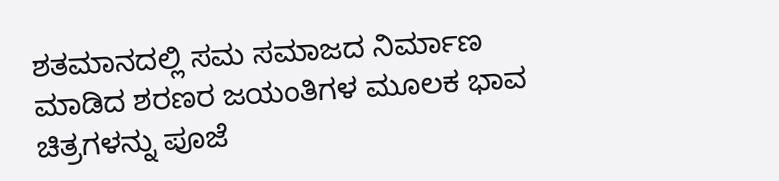ಶತಮಾನದಲ್ಲಿ ಸಮ ಸಮಾಜದ ನಿರ್ಮಾಣ ಮಾಡಿದ ಶರಣರ ಜಯಂತಿಗಳ ಮೂಲಕ ಭಾವ ಚಿತ್ರಗಳನ್ನು ಪೂಜೆ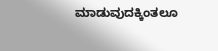ಮಾಡುವುದಕ್ಕಿಂತಲೂ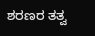ಶರಣರ ತತ್ವ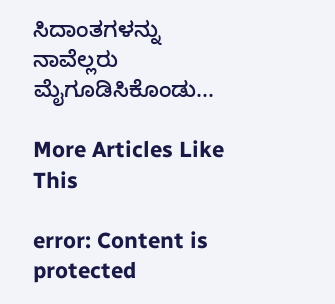ಸಿದಾಂತಗಳನ್ನು ನಾವೆಲ್ಲರು ಮೈಗೂಡಿಸಿಕೊಂಡು...

More Articles Like This

error: Content is protected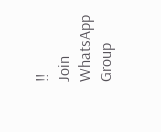!!
Join WhatsApp Group